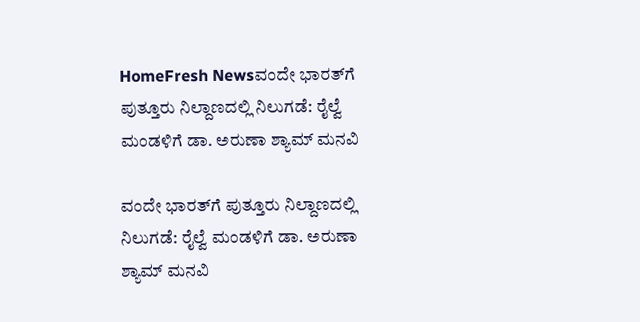HomeFresh Newsವಂದೇ ಭಾರತ್‌ಗೆ ಪುತ್ತೂರು ನಿಲ್ದಾಣದಲ್ಲಿ ನಿಲುಗಡೆ: ರೈಲ್ವೆ ಮಂಡಳಿಗೆ ಡಾ. ಅರುಣಾ ಶ್ಯಾಮ್ ಮನವಿ

ವಂದೇ ಭಾರತ್‌ಗೆ ಪುತ್ತೂರು ನಿಲ್ದಾಣದಲ್ಲಿ ನಿಲುಗಡೆ: ರೈಲ್ವೆ ಮಂಡಳಿಗೆ ಡಾ. ಅರುಣಾ ಶ್ಯಾಮ್ ಮನವಿ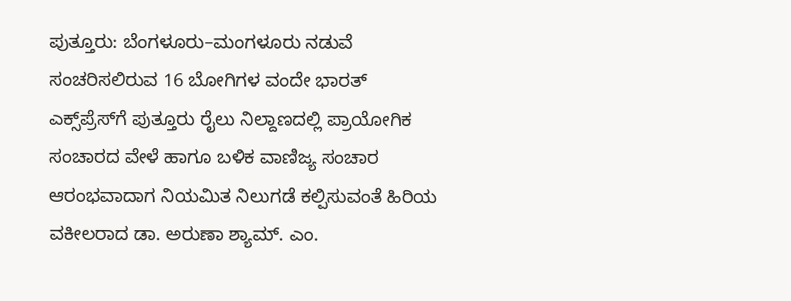ಪುತ್ತೂರು: ಬೆಂಗಳೂರು–ಮಂಗಳೂರು ನಡುವೆ ಸಂಚರಿಸಲಿರುವ 16 ಬೋಗಿಗಳ ವಂದೇ ಭಾರತ್ ಎಕ್ಸ್‌ಪ್ರೆಸ್‌ಗೆ ಪುತ್ತೂರು ರೈಲು ನಿಲ್ದಾಣದಲ್ಲಿ ಪ್ರಾಯೋಗಿಕ ಸಂಚಾರದ ವೇಳೆ ಹಾಗೂ ಬಳಿಕ ವಾಣಿಜ್ಯ ಸಂಚಾರ ಆರಂಭವಾದಾಗ ನಿಯಮಿತ ನಿಲುಗಡೆ ಕಲ್ಪಿಸುವಂತೆ ಹಿರಿಯ ವಕೀಲರಾದ ಡಾ. ಅರುಣಾ ಶ್ಯಾಮ್. ಎಂ.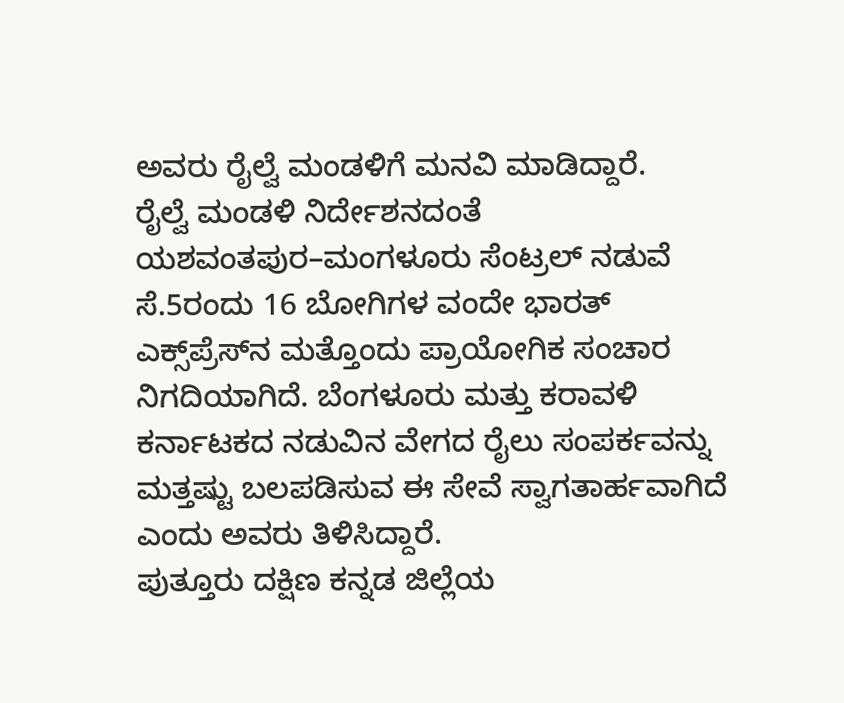ಅವರು ರೈಲ್ವೆ ಮಂಡಳಿಗೆ ಮನವಿ ಮಾಡಿದ್ದಾರೆ.
ರೈಲ್ವೆ ಮಂಡಳಿ ನಿರ್ದೇಶನದಂತೆ ಯಶವಂತಪುರ–ಮಂಗಳೂರು ಸೆಂಟ್ರಲ್ ನಡುವೆ ಸೆ.5ರಂದು 16 ಬೋಗಿಗಳ ವಂದೇ ಭಾರತ್ ಎಕ್ಸ್‌ಪ್ರೆಸ್‌ನ ಮತ್ತೊಂದು ಪ್ರಾಯೋಗಿಕ ಸಂಚಾರ ನಿಗದಿಯಾಗಿದೆ. ಬೆಂಗಳೂರು ಮತ್ತು ಕರಾವಳಿ ಕರ್ನಾಟಕದ ನಡುವಿನ ವೇಗದ ರೈಲು ಸಂಪರ್ಕವನ್ನು ಮತ್ತಷ್ಟು ಬಲಪಡಿಸುವ ಈ ಸೇವೆ ಸ್ವಾಗತಾರ್ಹವಾಗಿದೆ ಎಂದು ಅವರು ತಿಳಿಸಿದ್ದಾರೆ.
ಪುತ್ತೂರು ದಕ್ಷಿಣ ಕನ್ನಡ ಜಿಲ್ಲೆಯ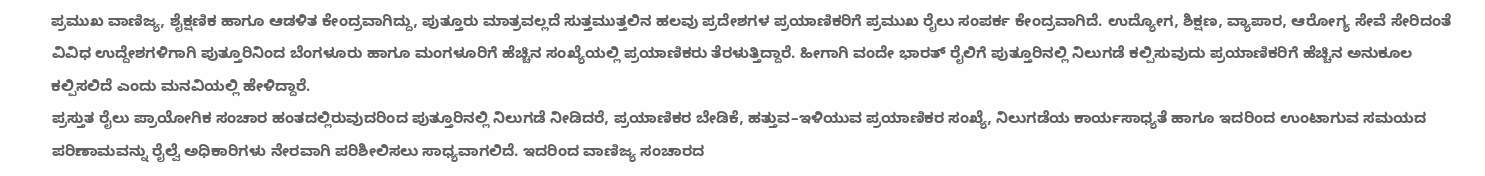ಪ್ರಮುಖ ವಾಣಿಜ್ಯ, ಶೈಕ್ಷಣಿಕ ಹಾಗೂ ಆಡಳಿತ ಕೇಂದ್ರವಾಗಿದ್ದು, ಪುತ್ತೂರು ಮಾತ್ರವಲ್ಲದೆ ಸುತ್ತಮುತ್ತಲಿನ ಹಲವು ಪ್ರದೇಶಗಳ ಪ್ರಯಾಣಿಕರಿಗೆ ಪ್ರಮುಖ ರೈಲು ಸಂಪರ್ಕ ಕೇಂದ್ರವಾಗಿದೆ. ಉದ್ಯೋಗ, ಶಿಕ್ಷಣ, ವ್ಯಾಪಾರ, ಆರೋಗ್ಯ ಸೇವೆ ಸೇರಿದಂತೆ ವಿವಿಧ ಉದ್ದೇಶಗಳಿಗಾಗಿ ಪುತ್ತೂರಿನಿಂದ ಬೆಂಗಳೂರು ಹಾಗೂ ಮಂಗಳೂರಿಗೆ ಹೆಚ್ಚಿನ ಸಂಖ್ಯೆಯಲ್ಲಿ ಪ್ರಯಾಣಿಕರು ತೆರಳುತ್ತಿದ್ದಾರೆ. ಹೀಗಾಗಿ ವಂದೇ ಭಾರತ್ ರೈಲಿಗೆ ಪುತ್ತೂರಿನಲ್ಲಿ ನಿಲುಗಡೆ ಕಲ್ಪಿಸುವುದು ಪ್ರಯಾಣಿಕರಿಗೆ ಹೆಚ್ಚಿನ ಅನುಕೂಲ ಕಲ್ಪಿಸಲಿದೆ ಎಂದು ಮನವಿಯಲ್ಲಿ ಹೇಳಿದ್ದಾರೆ.
ಪ್ರಸ್ತುತ ರೈಲು ಪ್ರಾಯೋಗಿಕ ಸಂಚಾರ ಹಂತದಲ್ಲಿರುವುದರಿಂದ ಪುತ್ತೂರಿನಲ್ಲಿ ನಿಲುಗಡೆ ನೀಡಿದರೆ, ಪ್ರಯಾಣಿಕರ ಬೇಡಿಕೆ, ಹತ್ತುವ–ಇಳಿಯುವ ಪ್ರಯಾಣಿಕರ ಸಂಖ್ಯೆ, ನಿಲುಗಡೆಯ ಕಾರ್ಯಸಾಧ್ಯತೆ ಹಾಗೂ ಇದರಿಂದ ಉಂಟಾಗುವ ಸಮಯದ ಪರಿಣಾಮವನ್ನು ರೈಲ್ವೆ ಅಧಿಕಾರಿಗಳು ನೇರವಾಗಿ ಪರಿಶೀಲಿಸಲು ಸಾಧ್ಯವಾಗಲಿದೆ. ಇದರಿಂದ ವಾಣಿಜ್ಯ ಸಂಚಾರದ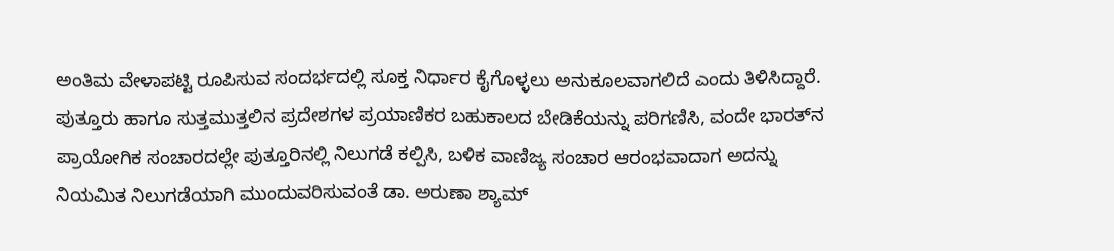ಅಂತಿಮ ವೇಳಾಪಟ್ಟಿ ರೂಪಿಸುವ ಸಂದರ್ಭದಲ್ಲಿ ಸೂಕ್ತ ನಿರ್ಧಾರ ಕೈಗೊಳ್ಳಲು ಅನುಕೂಲವಾಗಲಿದೆ ಎಂದು ತಿಳಿಸಿದ್ದಾರೆ.
ಪುತ್ತೂರು ಹಾಗೂ ಸುತ್ತಮುತ್ತಲಿನ ಪ್ರದೇಶಗಳ ಪ್ರಯಾಣಿಕರ ಬಹುಕಾಲದ ಬೇಡಿಕೆಯನ್ನು ಪರಿಗಣಿಸಿ, ವಂದೇ ಭಾರತ್‌ನ ಪ್ರಾಯೋಗಿಕ ಸಂಚಾರದಲ್ಲೇ ಪುತ್ತೂರಿನಲ್ಲಿ ನಿಲುಗಡೆ ಕಲ್ಪಿಸಿ, ಬಳಿಕ ವಾಣಿಜ್ಯ ಸಂಚಾರ ಆರಂಭವಾದಾಗ ಅದನ್ನು ನಿಯಮಿತ ನಿಲುಗಡೆಯಾಗಿ ಮುಂದುವರಿಸುವಂತೆ ಡಾ. ಅರುಣಾ ಶ್ಯಾಮ್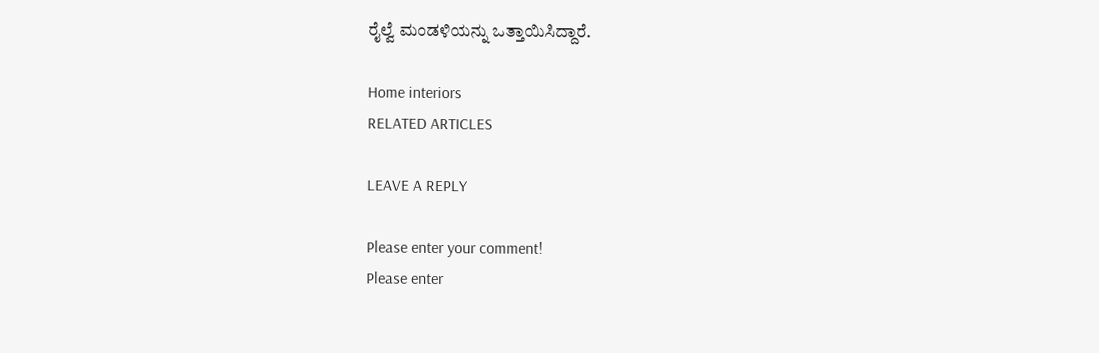ರೈಲ್ವೆ ಮಂಡಳಿಯನ್ನು ಒತ್ತಾಯಿಸಿದ್ದಾರೆ.

Home interiors
RELATED ARTICLES

LEAVE A REPLY

Please enter your comment!
Please enter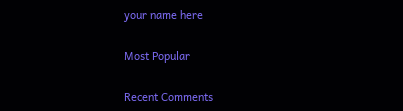your name here

Most Popular

Recent Comments